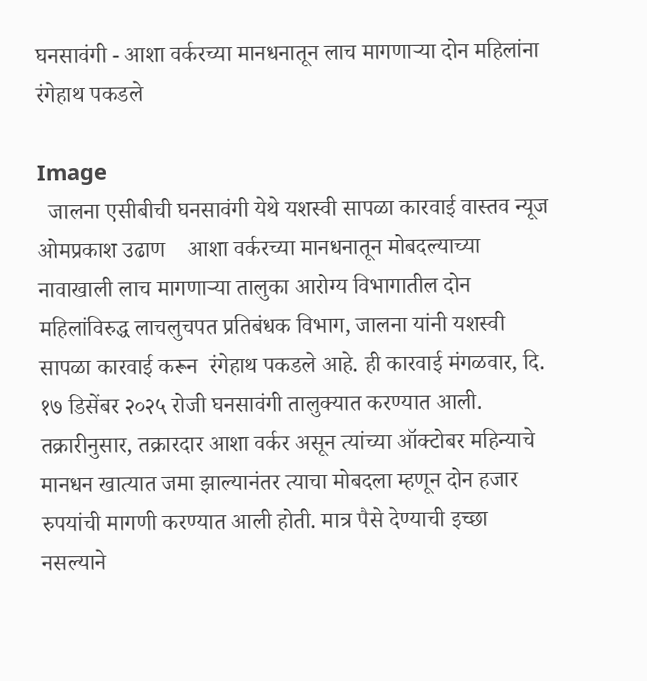घनसावंगी - आशा वर्करच्या मानधनातून लाच मागणाऱ्या दोन महिलांना रंगेहाथ पकडले

Image
  जालना एसीबीची घनसावंगी येथे यशस्वी सापळा कारवाई वास्तव न्यूज ओमप्रकाश उढाण    आशा वर्करच्या मानधनातून मोबदल्याच्या नावाखाली लाच मागणाऱ्या तालुका आरोग्य विभागातील दोन महिलांविरुद्ध लाचलुचपत प्रतिबंधक विभाग, जालना यांनी यशस्वी सापळा कारवाई करून  रंगेहाथ पकडले आहे. ही कारवाई मंगळवार, दि. १७ डिसेंबर २०२५ रोजी घनसावंगी तालुक्यात करण्यात आली.    तक्रारीनुसार, तक्रारदार आशा वर्कर असून त्यांच्या ऑक्टोबर महिन्याचे मानधन खात्यात जमा झाल्यानंतर त्याचा मोबदला म्हणून दोन हजार रुपयांची मागणी करण्यात आली होती. मात्र पैसे देण्याची इच्छा नसल्याने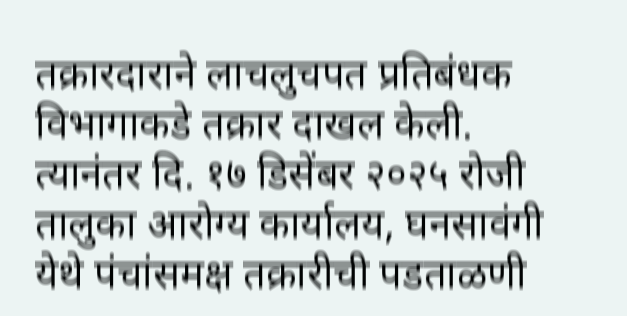तक्रारदाराने लाचलुचपत प्रतिबंधक विभागाकडे तक्रार दाखल केली.    त्यानंतर दि. १७ डिसेंबर २०२५ रोजी तालुका आरोग्य कार्यालय, घनसावंगी येथे पंचांसमक्ष तक्रारीची पडताळणी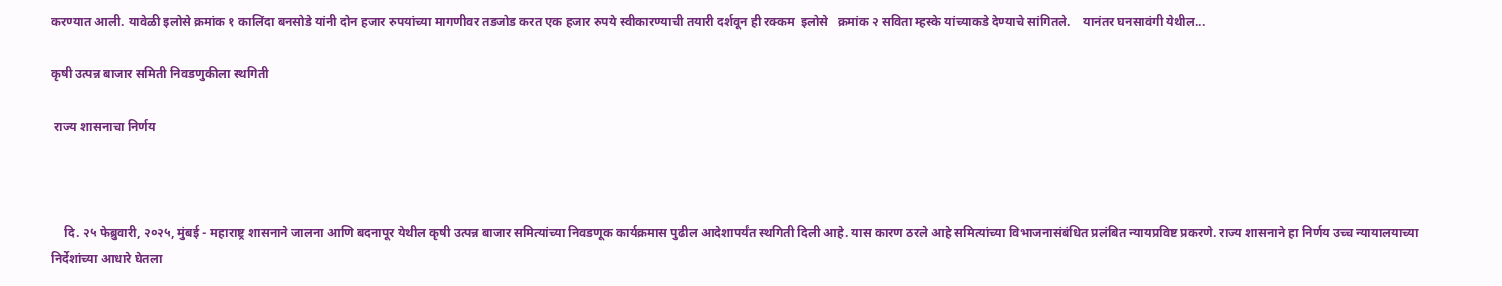करण्यात आली. यावेळी इलोसे क्रमांक १ कालिंदा बनसोडे यांनी दोन हजार रुपयांच्या मागणीवर तडजोड करत एक हजार रुपये स्वीकारण्याची तयारी दर्शवून ही रक्कम  इलोसे   क्रमांक २ सविता म्हस्के यांच्याकडे देण्याचे सांगितले.    यानंतर घनसावंगी येथील...

कृषी उत्पन्न बाजार समिती निवडणुकीला स्थगिती

 राज्य शासनाचा निर्णय



    दि. २५ फेब्रुवारी, २०२५, मुंबई - महाराष्ट्र शासनाने जालना आणि बदनापूर येथील कृषी उत्पन्न बाजार समित्यांच्या निवडणूक कार्यक्रमास पुढील आदेशापर्यंत स्थगिती दिली आहे. यास कारण ठरले आहे समित्यांच्या विभाजनासंबंधित प्रलंबित न्यायप्रविष्ट प्रकरणे. राज्य शासनाने हा निर्णय उच्च न्यायालयाच्या निर्देशांच्या आधारे घेतला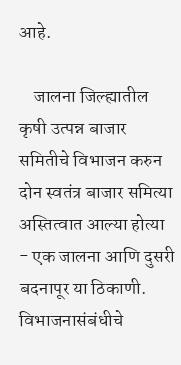आहे.

    जालना जिल्ह्यातील कृषी उत्पन्न बाजार समितीचे विभाजन करुन दोन स्वतंत्र बाजार समित्या अस्तित्वात आल्या होत्या - एक जालना आणि दुसरी बदनापूर या ठिकाणी. विभाजनासंबंधीचे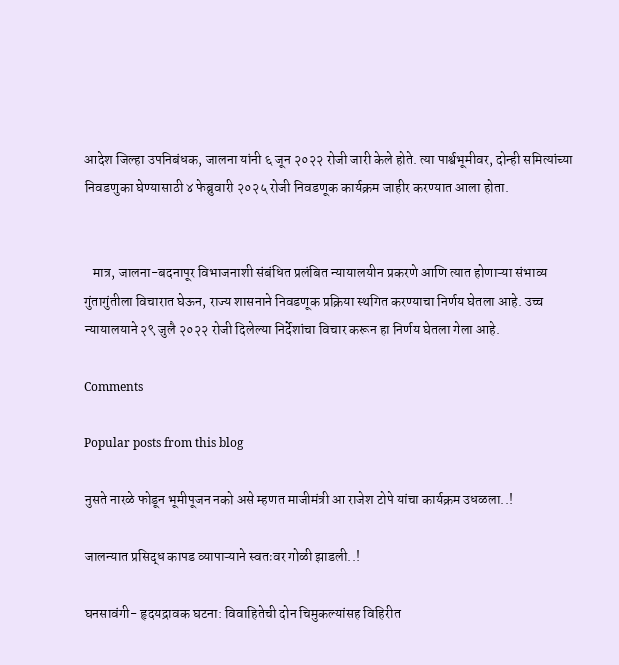आदेश जिल्हा उपनिबंधक, जालना यांनी ६ जून २०२२ रोजी जारी केले होते. त्या पार्श्वभूमीवर, दोन्ही समित्यांच्या निवडणुका घेण्यासाठी ४ फेब्रुवारी २०२५ रोजी निवडणूक कार्यक्रम जाहीर करण्यात आला होता.


   मात्र, जालना-बदनापूर विभाजनाशी संबंधित प्रलंबित न्यायालयीन प्रकरणे आणि त्यात होणाऱ्या संभाव्य गुंतागुंतीला विचारात घेऊन, राज्य शासनाने निवडणूक प्रक्रिया स्थगित करण्याचा निर्णय घेतला आहे. उच्च न्यायालयाने २९ जुलै २०२२ रोजी दिलेल्या निर्देशांचा विचार करून हा निर्णय घेतला गेला आहे.

Comments

Popular posts from this blog

नुसते नारळे फोडून भूमीपूजन नको असे म्हणत माजीमंत्री आ राजेश टोपे यांचा कार्यक्रम उधळला..!

जालन्यात प्रसिद्ध कापड व्यापाऱ्याने स्वतःवर गोळी झाडली..!

घनसावंगी- हृदयद्रावक घटना: विवाहितेची दोन चिमुकल्यांसह विहिरीत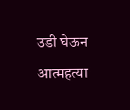उडी घेऊन आत्महत्या